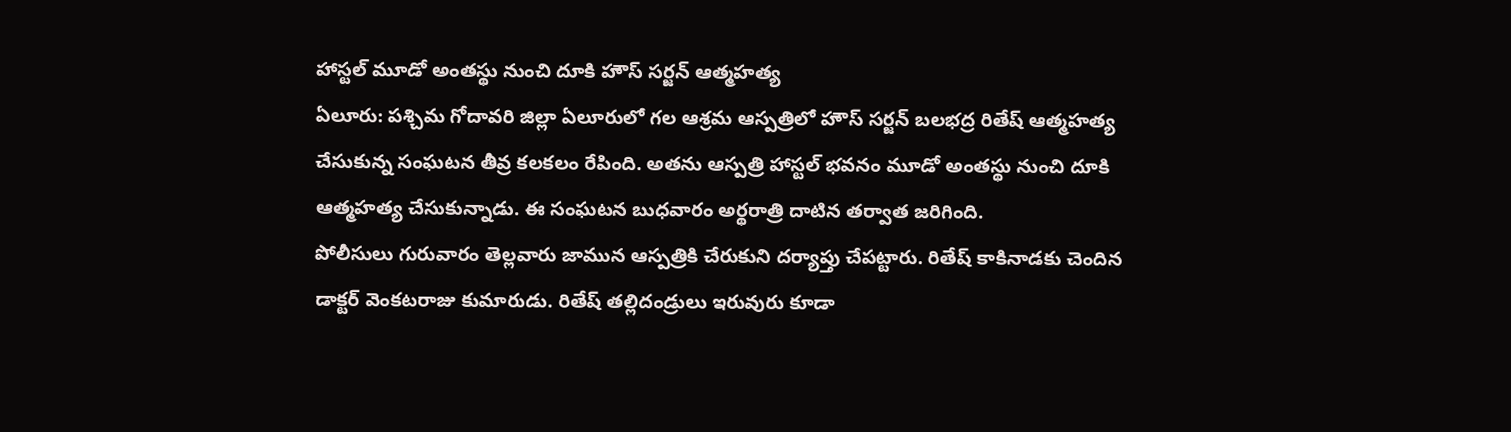హాస్టల్ మూడో అంతస్థు నుంచి దూకి హౌస్ సర్జన్ ఆత్మహత్య
ఏలూరు: పశ్చిమ గోదావరి జిల్లా ఏలూరులో గల ఆశ్రమ ఆస్పత్రిలో హౌస్ సర్జన్ బలభద్ర రితేష్ ఆత్మహత్య చేసుకున్న సంఘటన తీవ్ర కలకలం రేపింది. అతను ఆస్పత్రి హాస్టల్ భవనం మూడో అంతస్థు నుంచి దూకి ఆత్మహత్య చేసుకున్నాడు. ఈ సంఘటన బుధవారం అర్థరాత్రి దాటిన తర్వాత జరిగింది.
పోలీసులు గురువారం తెల్లవారు జామున ఆస్పత్రికి చేరుకుని దర్యాప్తు చేపట్టారు. రితేష్ కాకినాడకు చెందిన డాక్టర్ వెంకటరాజు కుమారుడు. రితేష్ తల్లిదండ్రులు ఇరువురు కూడా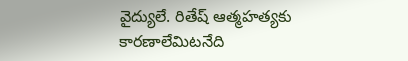వైద్యులే. రితేష్ ఆత్మహత్యకు కారణాలేమిటనేది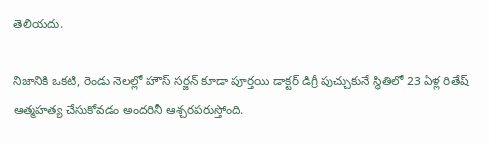తెలియదు.

నిజానికి ఒకటి, రెండు నెలల్లో హౌస్ సర్జన్ కూడా పూర్తయి డాక్టర్ డిగ్రీ పుచ్చుకునే స్థితిలో 23 ఏళ్ల రితేష్ ఆత్మహత్య చేసుకోవడం అందరినీ ఆశ్చరపరుస్తోంది.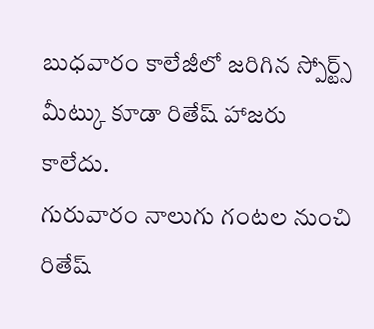బుధవారం కాలేజీలో జరిగిన స్పోర్ట్స్ మీట్కు కూడా రితేష్ హాజరు కాలేదు.
గురువారం నాలుగు గంటల నుంచి రితేష్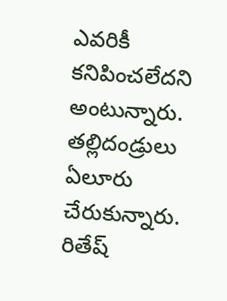ఎవరికీ కనిపించలేదని అంటున్నారు. తల్లిదండ్రులు ఏలూరు చేరుకున్నారు. రితేష్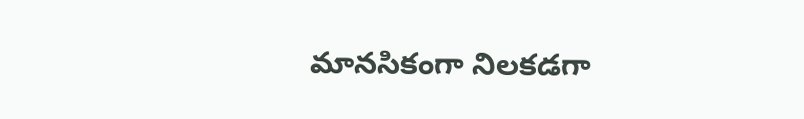మానసికంగా నిలకడగా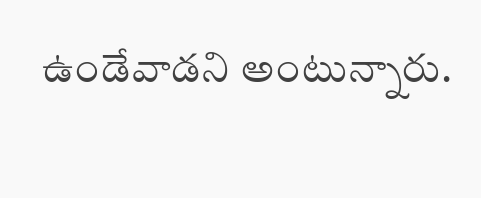ఉండేవాడని అంటున్నారు.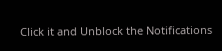Click it and Unblock the Notifications